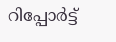റിപ്പോര്‍ട്ട്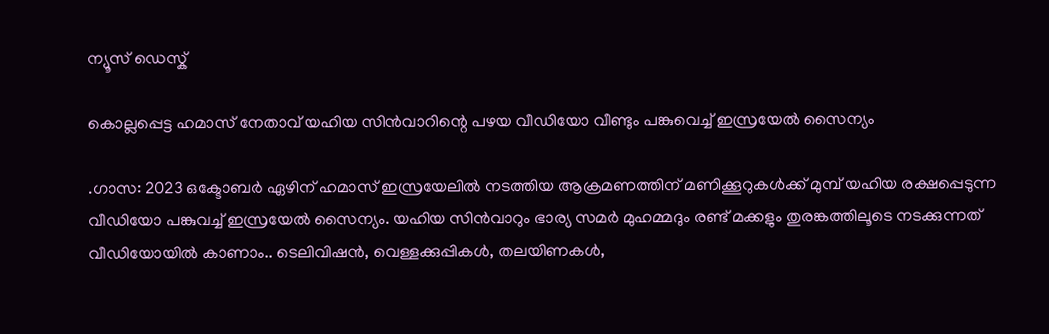ന്യൂസ് ഡെസ്ക്

കൊല്ലപ്പെട്ട ഹമാസ് നേതാവ് യഹിയ സിൻവാറിന്റെ പഴയ വീഡിയോ വീണ്ടും പങ്കുവെച്ച്‌ ഇസ്രയേല്‍ സൈന്യം

.ഗാസ: 2023 ഒക്ടോബർ ഏഴിന് ഹമാസ് ഇസ്രയേലില്‍ നടത്തിയ ആക്രമണത്തിന് മണിക്കൂറുകള്‍ക്ക് മുമ്പ് യഹിയ രക്ഷപ്പെടുന്ന വീഡിയോ പങ്കുവച്ച് ഇസ്രയേല്‍ സൈന്യം. യഹിയ സിൻവാറും ഭാര്യ സമർ മുഹമ്മദും രണ്ട് മക്കളും തുരങ്കത്തിലൂടെ നടക്കുന്നത് വീഡിയോയിൽ കാണാം.. ടെലിവിഷൻ, വെള്ളക്കുപ്പികള്‍, തലയിണകള്‍,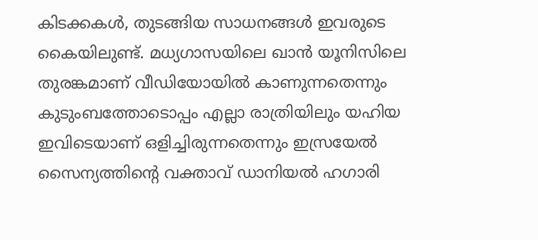കിടക്കകള്‍, തുടങ്ങിയ സാധനങ്ങള്‍ ഇവരുടെ കൈയിലുണ്ട്. മധ്യഗാസയിലെ ഖാൻ യൂനിസിലെ തുരങ്കമാണ് വീഡിയോയിൽ കാണുന്നതെന്നും കുടുംബത്തോടൊപ്പം എല്ലാ രാത്രിയിലും യഹിയ ഇവിടെയാണ് ഒളിച്ചിരുന്നതെന്നും ഇസ്രയേല്‍ സൈന്യത്തിന്റെ വക്താവ് ഡാനിയല്‍ ഹഗാരി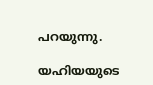പറയുന്നു.

യഹിയയുടെ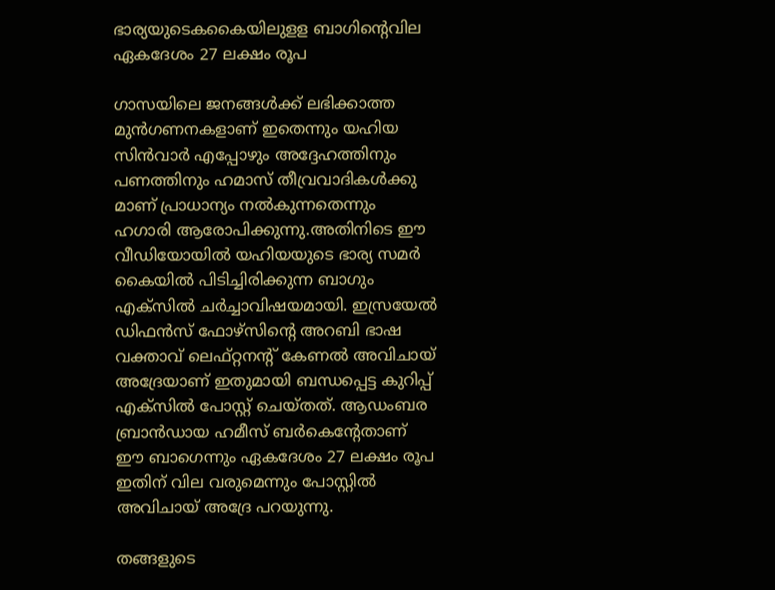ഭാര്യയുടെകകൈയിലുളള ബാഗിന്റെവില ഏകദേശം 27 ലക്ഷം രൂപ

ഗാസയിലെ ജനങ്ങള്‍ക്ക് ലഭിക്കാത്ത മുൻഗണനകളാണ് ഇതെന്നും യഹിയ സിൻവാർ എപ്പോഴും അദ്ദേഹത്തിനും പണത്തിനും ഹമാസ് തീവ്രവാദികള്‍ക്കു മാണ് പ്രാധാന്യം നല്‍കുന്നതെന്നും ഹഗാരി ആരോപിക്കുന്നു.അതിനിടെ ഈ വീഡിയോയില്‍ യഹിയയുടെ ഭാര്യ സമർ കൈയില്‍ പിടിച്ചിരിക്കുന്ന ബാഗും എക്സില്‍ ചർച്ചാവിഷയമായി. ഇസ്രയേല്‍ ഡിഫൻസ് ഫോഴ്സിന്റെ അറബി ഭാഷ വക്താവ് ലെഫ്റ്റനന്റ് കേണല്‍ അവിചായ് അദ്രേയാണ് ഇതുമായി ബന്ധപ്പെട്ട കുറിപ്പ് എക്സില്‍ പോസ്റ്റ് ചെയ്തത്. ആഡംബര ബ്രാൻഡായ ഹമീസ് ബർകെന്റേതാണ് ഈ ബാഗെന്നും ഏകദേശം 27 ലക്ഷം രൂപ ഇതിന് വില വരുമെന്നും പോസ്റ്റില്‍ അവിചായ് അദ്രേ പറയുന്നു.

തങ്ങളുടെ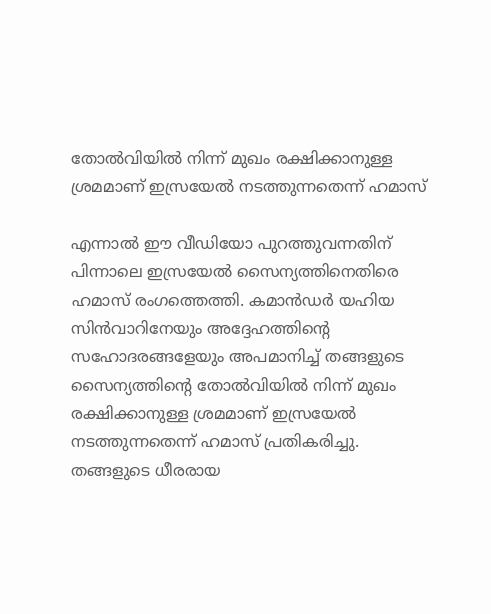തോല്‍വിയില്‍ നിന്ന് മുഖം രക്ഷിക്കാനുള്ള ശ്രമമാണ് ഇസ്രയേല്‍ നടത്തുന്നതെന്ന് ഹമാസ്

എന്നാല്‍ ഈ വീഡിയോ പുറത്തുവന്നതിന് പിന്നാലെ ഇസ്രയേല്‍ സൈന്യത്തിനെതിരെ ഹമാസ് രംഗത്തെത്തി. കമാൻഡർ യഹിയ സിൻവാറിനേയും അദ്ദേഹത്തിന്റെ സഹോദരങ്ങളേയും അപമാനിച്ച്‌ തങ്ങളുടെ സൈന്യത്തിന്റെ തോല്‍വിയില്‍ നിന്ന് മുഖം രക്ഷിക്കാനുള്ള ശ്രമമാണ് ഇസ്രയേല്‍ നടത്തുന്നതെന്ന് ഹമാസ് പ്രതികരിച്ചു. തങ്ങളുടെ ധീരരായ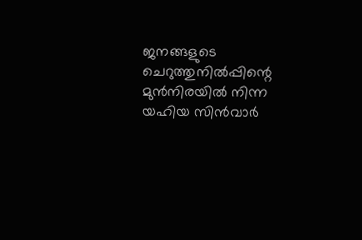ജനങ്ങളുടെ ചെറുത്തുനില്‍പ്പിന്റെ മുൻനിരയില്‍ നിന്ന യഹിയ സിൻവാർ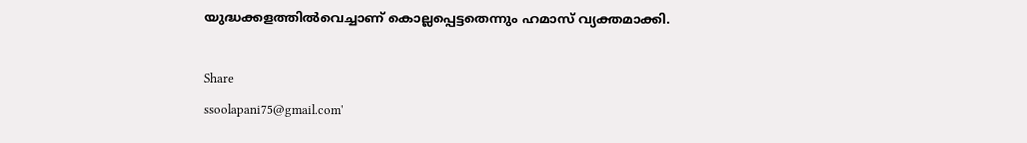യുദ്ധക്കളത്തില്‍വെച്ചാണ് കൊല്ലപ്പെട്ടതെന്നും ഹമാസ് വ്യക്തമാക്കി.

Share
ssoolapani75@gmail.com'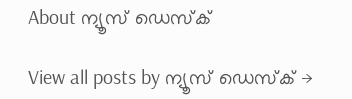About ന്യൂസ് ഡെസ്ക്

View all posts by ന്യൂസ് ഡെസ്ക് →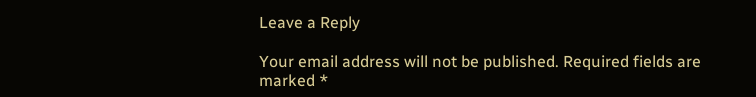Leave a Reply

Your email address will not be published. Required fields are marked *